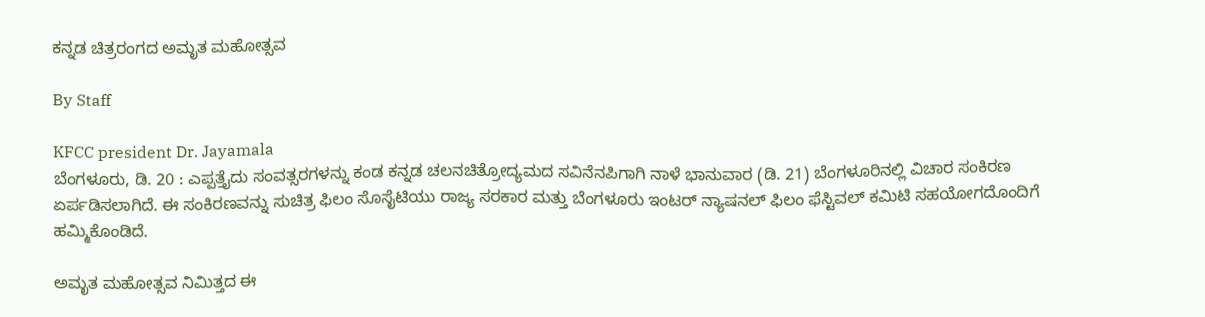ಕನ್ನಡ ಚಿತ್ರರಂಗದ ಅಮೃತ ಮಹೋತ್ಸವ

By Staff

KFCC president Dr. Jayamala
ಬೆಂಗಳೂರು, ಡಿ. 20 : ಎಪ್ಪತ್ತೈದು ಸಂವತ್ಸರಗಳನ್ನು ಕಂಡ ಕನ್ನಡ ಚಲನಚಿತ್ರೋದ್ಯಮದ ಸವಿನೆನಪಿಗಾಗಿ ನಾಳೆ ಭಾನುವಾರ (ಡಿ. 21) ಬೆಂಗಳೂರಿನಲ್ಲಿ ವಿಚಾರ ಸಂಕಿರಣ ಏರ್ಪಡಿಸಲಾಗಿದೆ. ಈ ಸಂಕಿರಣವನ್ನು ಸುಚಿತ್ರ ಫಿಲಂ ಸೊಸೈಟಿಯು ರಾಜ್ಯ ಸರಕಾರ ಮತ್ತು ಬೆಂಗಳೂರು ಇಂಟರ್ ನ್ಯಾಷನಲ್ ಫಿಲಂ ಫೆಸ್ಟಿವಲ್ ಕಮಿಟಿ ಸಹಯೋಗದೊಂದಿಗೆ ಹಮ್ಮಿಕೊಂಡಿದೆ.

ಅಮೃತ ಮಹೋತ್ಸವ ನಿಮಿತ್ತದ ಈ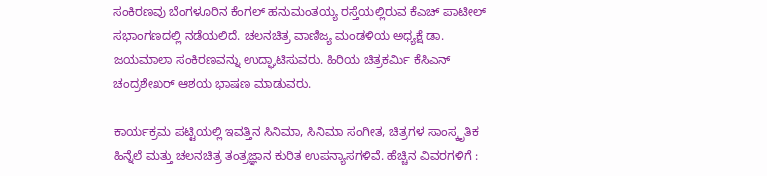ಸಂಕಿರಣವು ಬೆಂಗಳೂರಿನ ಕೆಂಗಲ್ ಹನುಮಂತಯ್ಯ ರಸ್ತೆಯಲ್ಲಿರುವ ಕೆಎಚ್ ಪಾಟೀಲ್ ಸಭಾಂಗಣದಲ್ಲಿ ನಡೆಯಲಿದೆ. ಚಲನಚಿತ್ರ ವಾಣಿಜ್ಯ ಮಂಡಳಿಯ ಅಧ್ಯಕ್ಷೆ ಡಾ. ಜಯಮಾಲಾ ಸಂಕಿರಣವನ್ನು ಉದ್ಘಾಟಿಸುವರು. ಹಿರಿಯ ಚಿತ್ರಕರ್ಮಿ ಕೆಸಿಎನ್ ಚಂದ್ರಶೇಖರ್ ಆಶಯ ಭಾಷಣ ಮಾಡುವರು.

ಕಾರ್ಯಕ್ರಮ ಪಟ್ಟಿಯಲ್ಲಿ ಇವತ್ತಿನ ಸಿನಿಮಾ, ಸಿನಿಮಾ ಸಂಗೀತ, ಚಿತ್ರಗಳ ಸಾಂಸ್ಕೃತಿಕ ಹಿನ್ನೆಲೆ ಮತ್ತು ಚಲನಚಿತ್ರ ತಂತ್ರಜ್ಞಾನ ಕುರಿತ ಉಪನ್ಯಾಸಗಳಿವೆ. ಹೆಚ್ಚಿನ ವಿವರಗಳಿಗೆ :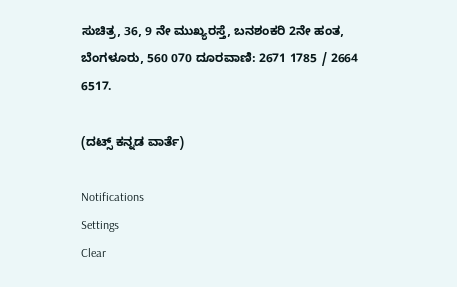ಸುಚಿತ್ರ, 36, 9 ನೇ ಮುಖ್ಯರಸ್ತೆ, ಬನಶಂಕರಿ 2ನೇ ಹಂತ, ಬೆಂಗಳೂರು, 560 070 ದೂರವಾಣಿ: 2671 1785 / 2664 6517.

(ದಟ್ಸ್ ಕನ್ನಡ ವಾರ್ತೆ)

Notifications
Settings
Clear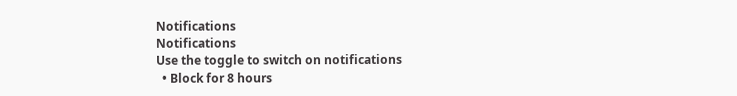Notifications
Notifications
Use the toggle to switch on notifications
  • Block for 8 hours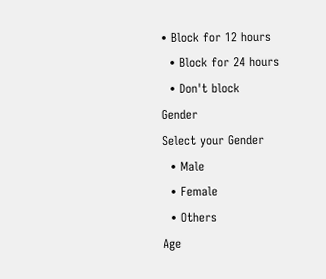• Block for 12 hours
  • Block for 24 hours
  • Don't block
Gender
Select your Gender
  • Male
  • Female
  • Others
Age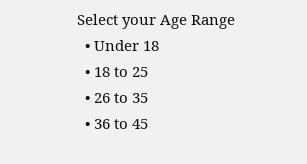Select your Age Range
  • Under 18
  • 18 to 25
  • 26 to 35
  • 36 to 45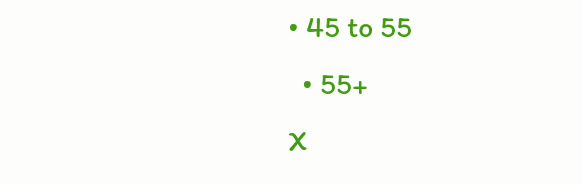• 45 to 55
  • 55+
X